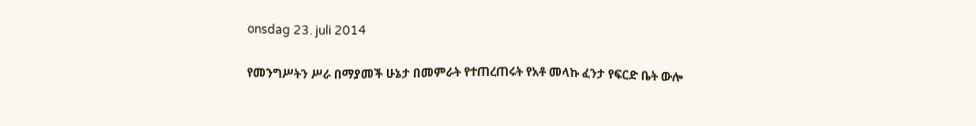onsdag 23. juli 2014

የመንግሥትን ሥራ በማያመች ሁኔታ በመምራት የተጠረጠሩት የአቶ መላኩ ፈንታ የፍርድ ቤት ውሎ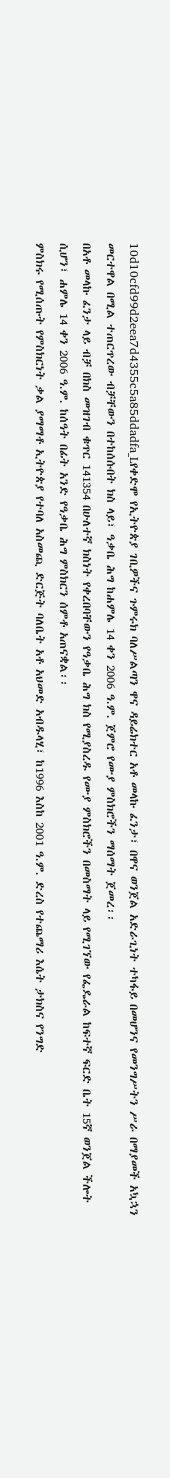10d10cfd99d2eea7d4355c5a85ddadfa_Lየቀድሞ የኢትዮጵያ ገቢዎችና ጉምሩክ ባለሥልጣን ዋና ዳይሬክተር አቶ መላኩ ፈንታ፣ በዋና ወንጀል አድራጊነት ተካፋይ በመሆንና የመንግሥትን ሥራ በማያመች አኳኋን መርተዋል በሚል ተጠርጥረው ብቻቸውን በተከሰሱበት ክስ ላይ፣ ዓቃቤ ሕግ ከሐምሌ 14 ቀን 2006 ዓ.ም. ጀምሮ የሙያ ምስክሮችን ማሰማት ጀመረ፡፡
በአቶ መላኩ ፈንታ ላይ ብቻ በክስ መዝገብ ቁጥር 141354 በሁለተኛ ክስነት የቀረበባቸውን የዓቃቤ ሕግ ክስ የሚያስረዱ የሙያ ምስክሮችን በመስማት ላይ የሚገኘው የፌዴራል ከፍተኛ ፍርድ ቤት 15ኛ ወንጀል ችሎት ሲሆን፣ ሐምሌ 14 ቀን 2006 ዓ.ም. ከሰዓት በፊት አንድ የዓቃቤ ሕግ ምስክርን ሰምቶ አጠናቋል፡፡
ምስክሩ የሚሰጡት የምስክርነት ቃል ያማማቶ ኢትዮጵያ የተባለ አስመጪ ድርጅት ባለቤት አቶ አህመድ አብዱላሂ፣ ከ1996 እስከ 2001 ዓ.ም. ድረስ የተጨማሪ እሴት ታክስና የንግድ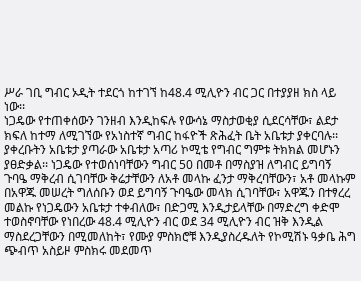ሥራ ገቢ ግብር ኦዲት ተደርጎ ከተገኘ ከ48.4 ሚሊዮን ብር ጋር በተያያዘ ክስ ላይ ነው፡፡
ነጋዴው የተጠቀሰውን ገንዘብ እንዲከፍሉ የውሳኔ ማስታወቂያ ሲደርሳቸው፣ ልደታ ክፍለ ከተማ ለሚገኘው የአነስተኛ ግብር ከፋዮች ጽሕፈት ቤት አቤቱታ ያቀርባሉ፡፡ ያቀረቡትን አቤቱታ ያጣራው አቤቱታ አጣሪ ኮሚቴ የግብር ግምቱ ትክክል መሆኑን ያፀድቃል፡፡ ነጋዴው የተወሰነባቸውን ግብር 50 በመቶ በማስያዝ ለግብር ይግባኝ ጉባዔ ማቅረብ ሲገባቸው ቅሬታቸውን ለአቶ መላኩ ፈንታ ማቅረባቸውን፣ አቶ መላኩም በአዋጁ መሠረት ግለሰቡን ወደ ይግባኝ ጉባዔው መላክ ሲገባቸው፣ አዋጁን በተፃረረ መልኩ የነጋዴውን አቤቱታ ተቀብለው፣ በድጋሚ እንዲታይላቸው በማድረግ ቀድሞ ተወስኖባቸው የነበረው 48.4 ሚሊዮን ብር ወደ 34 ሚሊዮን ብር ዝቅ እንዲል ማስደረጋቸውን በሚመለከት፣ የሙያ ምስክሮቹ እንዲያስረዱለት የኮሚሽኑ ዓቃቤ ሕግ ጭብጥ አስይዞ ምስክሩ መደመጥ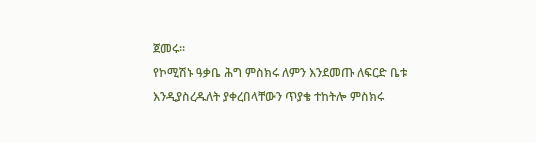ጀመሩ፡፡
የኮሚሽኑ ዓቃቤ ሕግ ምስክሩ ለምን እንደመጡ ለፍርድ ቤቱ እንዲያስረዱለት ያቀረበላቸውን ጥያቄ ተከትሎ ምስክሩ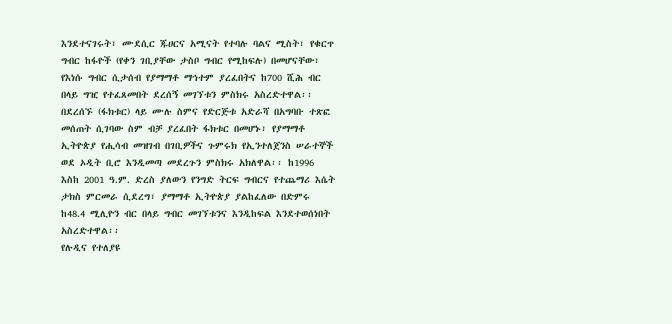እንደተናገሩት፣ ሙደሲር ጁሀርና አሚናት የተባሉ ባልና ሚስት፣ የቁርጥ ግብር ከፋዮች (የቀን ገቢያቸው ታስቦ ግብር የሚከፍሉ) በመሆናቸው፣ የእነሱ ግብር ሲታሰብ የያማማቶ ማኅተም ያረፈበትና ከ700 ሺሕ ብር በላይ ግዢ የተፈጸመበት ደረሰኝ መገኘቱን ምስክሩ አስረድተዋል፡፡ በደረሰኙ (ፋክቱር) ላይ ሙሉ ስምና የድርጅቱ አድራሻ በአግባቡ ተጽፎ መሰጠት ሲገባው ስም ብቻ ያረፈበት ፋክቱር በመሆኑ፣ የያማማቶ ኢትዮጵያ የሒሳብ መዝገብ በገቢዎችና ጉምሩክ የኢንተለጀንስ ሠራተኞች ወደ ኦዲት ቢሮ እንዲመጣ መደረጉን ምስክሩ አክለዋል፡፡ ከ1996 እስከ 2001 ዓ.ም. ድረስ ያለውን የንግድ ትርፍ ግብርና የተጨማሪ እሴት ታክስ ምርመራ ሲደረግ፣ ያማማቶ ኢትዮጵያ ያልከፈለው በድምሩ ከ48.4 ሚሊዮን ብር በላይ ግብር መገኘቱንና እንዲከፍል እንደተወሰነበት አስረድተዋል፡፡
የሉዲና የተለያዩ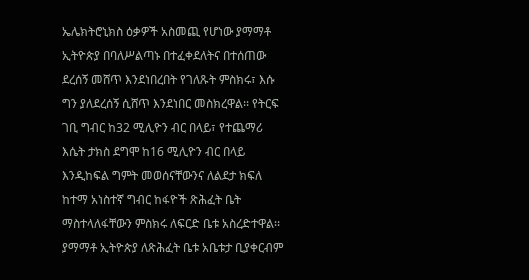ኤሌክትሮኒክስ ዕቃዎች አስመጪ የሆነው ያማማቶ ኢትዮጵያ በባለሥልጣኑ በተፈቀደለትና በተሰጠው ደረሰኝ መሸጥ እንደነበረበት የገለጹት ምስክሩ፣ እሱ ግን ያለደረሰኝ ሲሸጥ እንደነበር መስክረዋል፡፡ የትርፍ ገቢ ግብር ከ32 ሚሊዮን ብር በላይ፣ የተጨማሪ እሴት ታክስ ደግሞ ከ16 ሚሊዮን ብር በላይ እንዲከፍል ግምት መወሰናቸውንና ለልደታ ክፍለ ከተማ አነስተኛ ግብር ከፋዮች ጽሕፈት ቤት ማስተላለፋቸውን ምስክሩ ለፍርድ ቤቱ አስረድተዋል፡፡ ያማማቶ ኢትዮጵያ ለጽሕፈት ቤቱ አቤቱታ ቢያቀርብም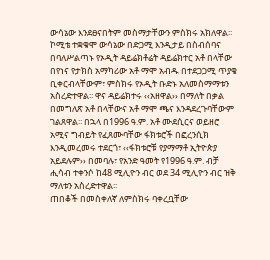ውሳኔው እንደፀናበትም መስማታቸውን ምስክሩ አክለዋል፡፡
ኮሚቴ ተቋቁሞ ውሳኔው በድጋሚ እንዲታይ በስብሰባና በባለሥልጣኑ የኦዲት ዳይሬክቶሬት ዳይሬክተር አቶ በላቸው በየነና የታክስ አማካሪው አቶ ማሞ አብዱ በተደጋጋሚ ጥያቄ ቢቀርብላቸውም፣ ምስክሩ የኦዲት ቡድኑ አለመስማማቱን አስረድተዋል፡፡ ዋና ዳይሬክተሩ ‹‹አዘዋል›› በማለት በቃል በመግለጽ አቶ በላቸውና አቶ ማሞ ጫና እንዳደረጉባቸውም ገልጸዋል፡፡ በኋላ በ1996 ዓ.ም. አቶ ሙደሲርና ወይዘሮ አሚና ግብይት የፈጸሙባቸው ፋክቱሮች በፎረንሲክ እንዲመረመሩ ተደርጎ፣ ‹‹ፋክቱሮቹ የያማማቶ ኢትዮጵያ አይደሉም›› በመባሉ፣ የአንድ ዓመት የ1996 ዓ.ም. ብቻ ሒሳብ ተቀንሶ ከ48 ሚሊዮን ብር ወደ 34 ሚሊዮን ብር ዝቅ ማለቱን አስረድተዋል፡፡
ጠበቆች በመስቀለኛ ለምስክሩ ባቀረቧቸው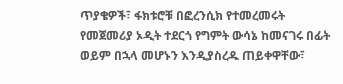ጥያቄዎች፣ ፋክቱሮቹ በፎረንሲክ የተመረመሩት የመጀመሪያ ኦዲት ተደርጎ የግምት ውሳኔ ከመናገሩ በፊት ወይም በኋላ መሆኑን እንዲያስረዱ ጠይቀዋቸው፣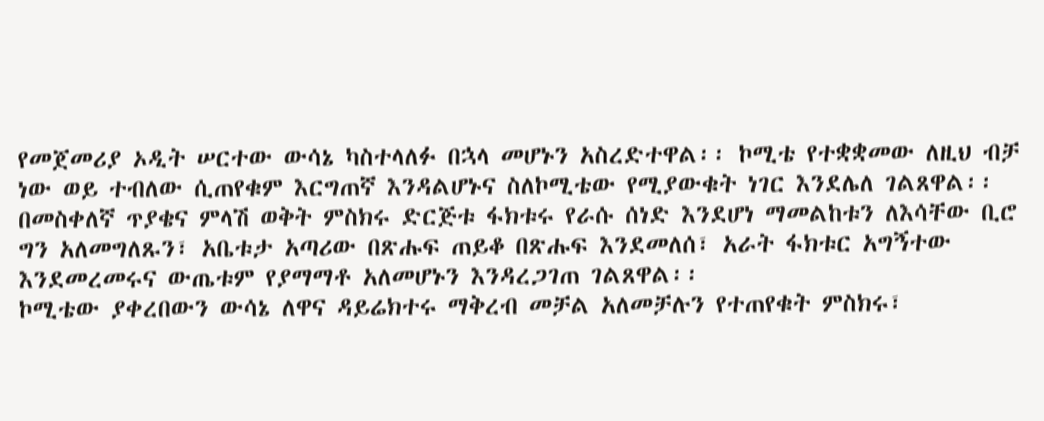የመጀመሪያ ኦዲት ሠርተው ውሳኔ ካስተላለፉ በኋላ መሆኑን አስረድተዋል፡፡ ኮሚቴ የተቋቋመው ለዚህ ብቻ ነው ወይ ተብለው ሲጠየቁም እርግጠኛ እንዳልሆኑና ስለኮሚቴው የሚያውቁት ነገር እንደሌለ ገልጸዋል፡፡ በመስቀለኛ ጥያቄና ምላሽ ወቅት ምስክሩ ድርጅቱ ፋክቱሩ የራሱ ሰነድ እንደሆነ ማመልከቱን ለእሳቸው ቢሮ ግን አለመግለጹን፣ አቤቱታ አጣሪው በጽሑፍ ጠይቆ በጽሑፍ እንደመለሰ፣ አራት ፋክቱር አግኝተው እንደመረመሩና ውጤቱም የያማማቶ አለመሆኑን እንዳረጋገጠ ገልጸዋል፡፡
ኮሚቴው ያቀረበውን ውሳኔ ለዋና ዳይሬክተሩ ማቅረብ መቻል አለመቻሉን የተጠየቁት ምስክሩ፣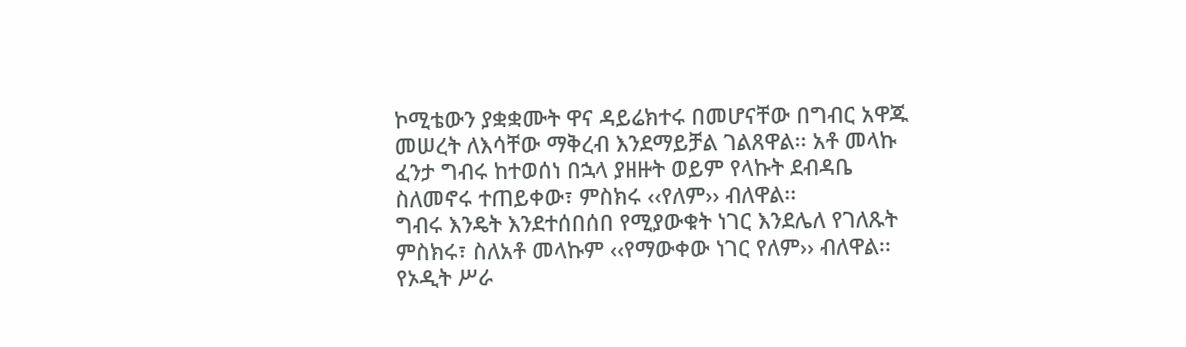ኮሚቴውን ያቋቋሙት ዋና ዳይሬክተሩ በመሆናቸው በግብር አዋጁ መሠረት ለእሳቸው ማቅረብ እንደማይቻል ገልጸዋል፡፡ አቶ መላኩ ፈንታ ግብሩ ከተወሰነ በኋላ ያዘዙት ወይም የላኩት ደብዳቤ ስለመኖሩ ተጠይቀው፣ ምስክሩ ‹‹የለም›› ብለዋል፡፡
ግብሩ እንዴት እንደተሰበሰበ የሚያውቁት ነገር እንደሌለ የገለጹት ምስክሩ፣ ስለአቶ መላኩም ‹‹የማውቀው ነገር የለም›› ብለዋል፡፡ የኦዲት ሥራ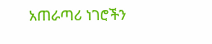አጠራጣሪ ነገሮችን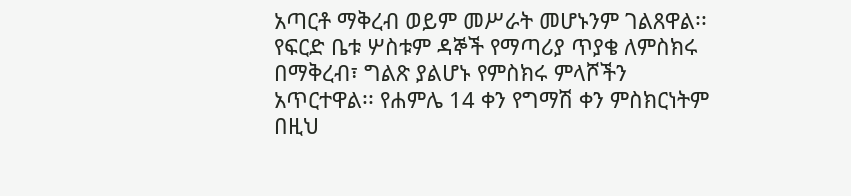አጣርቶ ማቅረብ ወይም መሥራት መሆኑንም ገልጸዋል፡፡ የፍርድ ቤቱ ሦስቱም ዳኞች የማጣሪያ ጥያቄ ለምስክሩ በማቅረብ፣ ግልጽ ያልሆኑ የምስክሩ ምላሾችን አጥርተዋል፡፡ የሐምሌ 14 ቀን የግማሽ ቀን ምስክርነትም በዚህ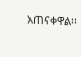አጠናቀዋል፡፡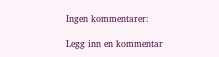Ingen kommentarer:

Legg inn en kommentar